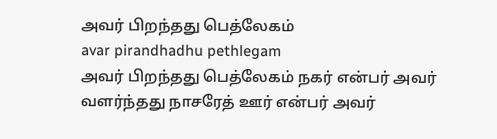அவர் பிறந்தது பெத்லேகம்
avar pirandhadhu pethlegam
அவர் பிறந்தது பெத்லேகம் நகர் என்பர் அவர் வளர்ந்தது நாசரேத் ஊர் என்பர் அவர்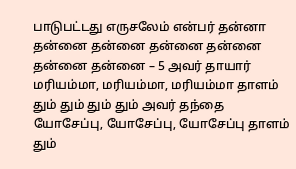பாடுபட்டது எருசலேம் என்பர் தன்னா தன்னை தன்னை தன்னை தன்னை தன்னை தன்னை – 5 அவர் தாயார் மரியம்மா, மரியம்மா, மரியம்மா தாளம் தும் தும் தும் தும் அவர் தந்தை யோசேப்பு, யோசேப்பு, யோசேப்பு தாளம் தும்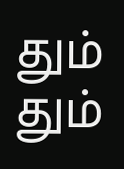தும் தும்